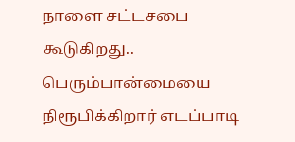நாளை சட்டசபை கூடுகிறது.. பெரும்பான்மையை நிரூபிக்கிறார் எடப்பாடி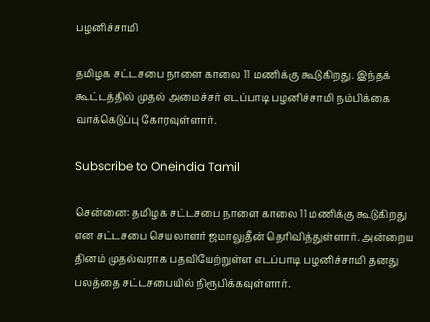பழனிச்சாமி

தமிழக சட்டசபை நாளை காலை 11 மணிக்கு கூடுகிறது. இந்தக் கூட்டத்தில் முதல் அமைச்சர் எடப்பாடி பழனிச்சாமி நம்பிக்கை வாக்கெடுப்பு கோரவுள்ளார்.

Subscribe to Oneindia Tamil

சென்னை: தமிழக சட்டசபை நாளை காலை 11 மணிக்கு கூடுகிறது என சட்டசபை செயலாளர் ஜமாலுதீன் தெரிவித்துள்ளார். அன்றைய தினம் முதல்வராக பதவியேற்றுள்ள எடப்பாடி பழனிச்சாமி தனது பலத்தை சட்டசபையில் நிரூபிக்கவுள்ளார்.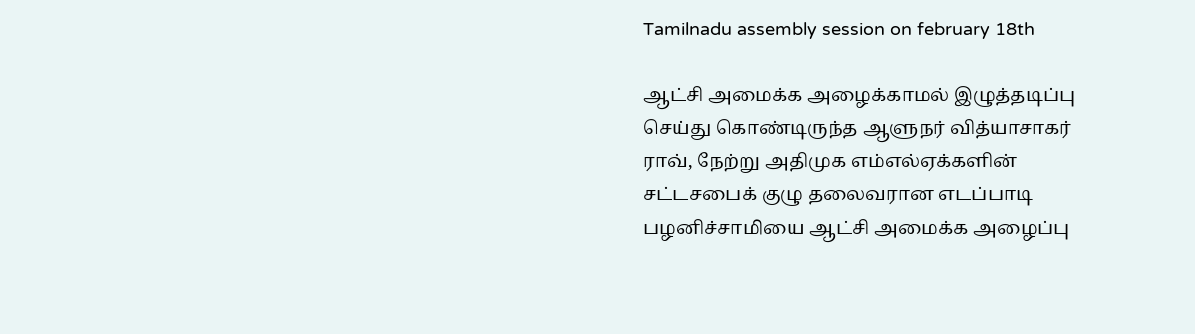Tamilnadu assembly session on february 18th

ஆட்சி அமைக்க அழைக்காமல் இழுத்தடிப்பு செய்து கொண்டிருந்த ஆளுநர் வித்யாசாகர் ராவ், நேற்று அதிமுக எம்எல்ஏக்களின் சட்டசபைக் குழு தலைவரான எடப்பாடி பழனிச்சாமியை ஆட்சி அமைக்க அழைப்பு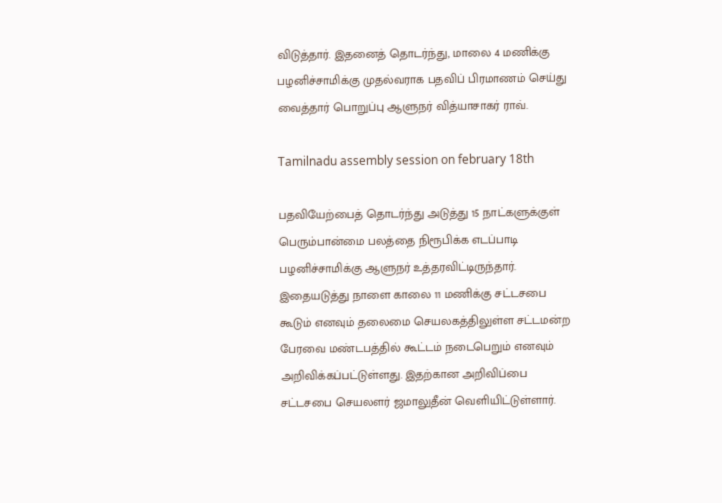விடுத்தார். இதனைத் தொடர்ந்து, மாலை 4 மணிக்கு பழனிச்சாமிக்கு முதல்வராக பதவிப் பிரமாணம் செய்து வைத்தார் பொறுப்பு ஆளுநர் வித்யாசாகர் ராவ்.

Tamilnadu assembly session on february 18th

பதவியேற்பைத் தொடர்ந்து அடுத்து 15 நாட்களுக்குள் பெரும்பான்மை பலத்தை நிரூபிக்க எடப்பாடி பழனிச்சாமிக்கு ஆளுநர் உத்தரவிட்டிருந்தார். இதையடுத்து நாளை காலை 11 மணிக்கு சட்டசபை கூடும் எனவும் தலைமை செயலகத்திலுள்ள சட்டமன்ற பேரவை மண்டபத்தில் கூட்டம் நடைபெறும் எனவும் அறிவிக்கப்பட்டுள்ளது. இதற்கான அறிவிப்பை சட்டசபை செயலளர் ஜமாலுதீன் வெளியிட்டுள்ளார்.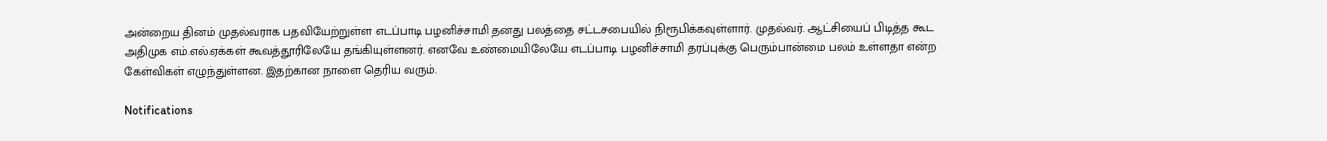அன்றைய தினம் முதல்வராக பதவியேற்றுள்ள எடப்பாடி பழனிச்சாமி தனது பலத்தை சட்டசபையில் நிரூபிக்கவுள்ளார். முதல்வர். ஆட்சியைப் பிடித்த கூட அதிமுக எம்.எல்.ஏக்கள் கூவத்தூரிலேயே தங்கியுள்ளனர். எனவே உண்மையிலேயே எடப்பாடி பழனிச்சாமி தரப்புக்கு பெரும்பான்மை பலம் உள்ளதா என்ற கேள்விகள் எழுந்துள்ளன. இதற்கான நாளை தெரிய வரும்.

Notifications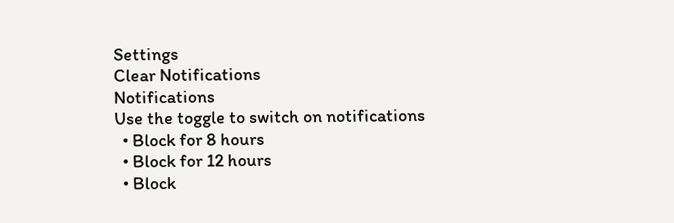Settings
Clear Notifications
Notifications
Use the toggle to switch on notifications
  • Block for 8 hours
  • Block for 12 hours
  • Block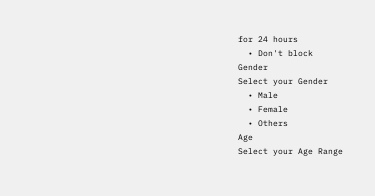for 24 hours
  • Don't block
Gender
Select your Gender
  • Male
  • Female
  • Others
Age
Select your Age Range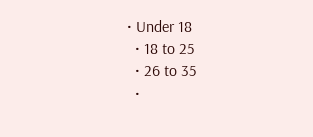• Under 18
  • 18 to 25
  • 26 to 35
  •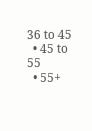36 to 45
  • 45 to 55
  • 55+